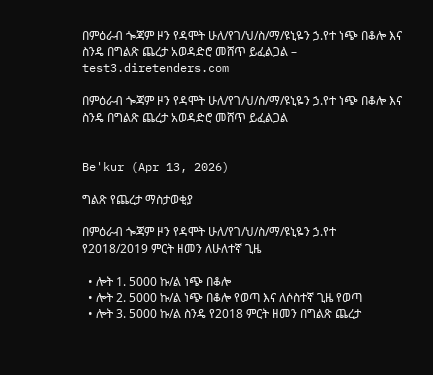በምዕራብ ጐጃም ዞን የዳሞት ሁለ/የገ/ህ/ስ/ማ/ዩኒዬን ኃ.የተ ነጭ በቆሎ እና ስንዴ በግልጽ ጨረታ አወዳድሮ መሸጥ ይፈልጋል – test3.diretenders.com

በምዕራብ ጐጃም ዞን የዳሞት ሁለ/የገ/ህ/ስ/ማ/ዩኒዬን ኃ.የተ ነጭ በቆሎ እና ስንዴ በግልጽ ጨረታ አወዳድሮ መሸጥ ይፈልጋል


Be'kur (Apr 13, 2026)

ግልጽ የጨረታ ማስታወቂያ

በምዕራብ ጐጃም ዞን የዳሞት ሁለ/የገ/ህ/ስ/ማ/ዩኒዬን ኃ.የተ የ2018/2019 ምርት ዘመን ለሁለተኛ ጊዜ

  • ሎት 1. 5000 ኩ/ል ነጭ በቆሎ
  • ሎት 2. 5000 ኩ/ል ነጭ በቆሎ የወጣ እና ለሶስተኛ ጊዜ የወጣ
  • ሎት 3. 5000 ኩ/ል ስንዴ የ2018 ምርት ዘመን በግልጽ ጨረታ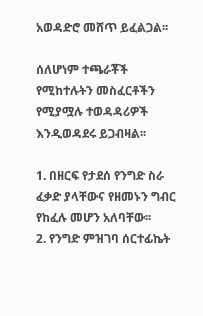አወዳድሮ መሸጥ ይፈልጋል፡፡

ሰለሆነም ተጫራቾች የሚከተሉትን መስፈርቶችን የሚያሟሉ ተወዳዳሪዎች እንዲወዳደሩ ይጋብዛል፡፡

1. በዘርፍ የታደሰ የንግድ ስራ ፈቃድ ያላቸውና የዘመኑን ግብር የከፈሉ መሆን አለባቸው፡፡
2. የንግድ ምዝገባ ሰርተፊኬት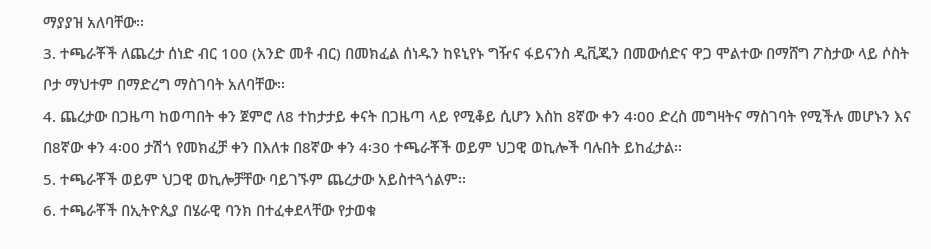ማያያዝ አለባቸው፡፡
3. ተጫራቾች ለጨረታ ሰነድ ብር 100 (አንድ መቶ ብር) በመክፈል ሰነዱን ከዩኒየኑ ግዥና ፋይናንስ ዲቪጂን በመውሰድና ዋጋ ሞልተው በማሸግ ፖስታው ላይ ሶስት ቦታ ማህተም በማድረግ ማስገባት አለባቸው፡፡
4. ጨረታው በጋዜጣ ከወጣበት ቀን ጀምሮ ለ8 ተከታታይ ቀናት በጋዜጣ ላይ የሚቆይ ሲሆን እስከ 8ኛው ቀን 4፡00 ድረስ መግዛትና ማስገባት የሚችሉ መሆኑን እና በ8ኛው ቀን 4፡00 ታሽጎ የመክፈቻ ቀን በእለቱ በ8ኛው ቀን 4፡30 ተጫራቾች ወይም ህጋዊ ወኪሎች ባሉበት ይከፈታል፡፡
5. ተጫራቾች ወይም ህጋዊ ወኪሎቻቸው ባይገኙም ጨረታው አይስተጓጎልም፡፡
6. ተጫራቾች በኢትዮጲያ በሄራዊ ባንክ በተፈቀደላቸው የታወቁ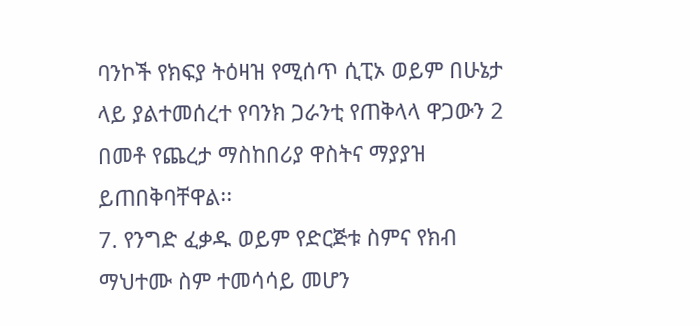ባንኮች የክፍያ ትዕዛዝ የሚሰጥ ሲፒኦ ወይም በሁኔታ ላይ ያልተመሰረተ የባንክ ጋራንቲ የጠቅላላ ዋጋውን 2 በመቶ የጨረታ ማስከበሪያ ዋስትና ማያያዝ ይጠበቅባቸዋል፡፡
7. የንግድ ፈቃዱ ወይም የድርጅቱ ስምና የክብ ማህተሙ ስም ተመሳሳይ መሆን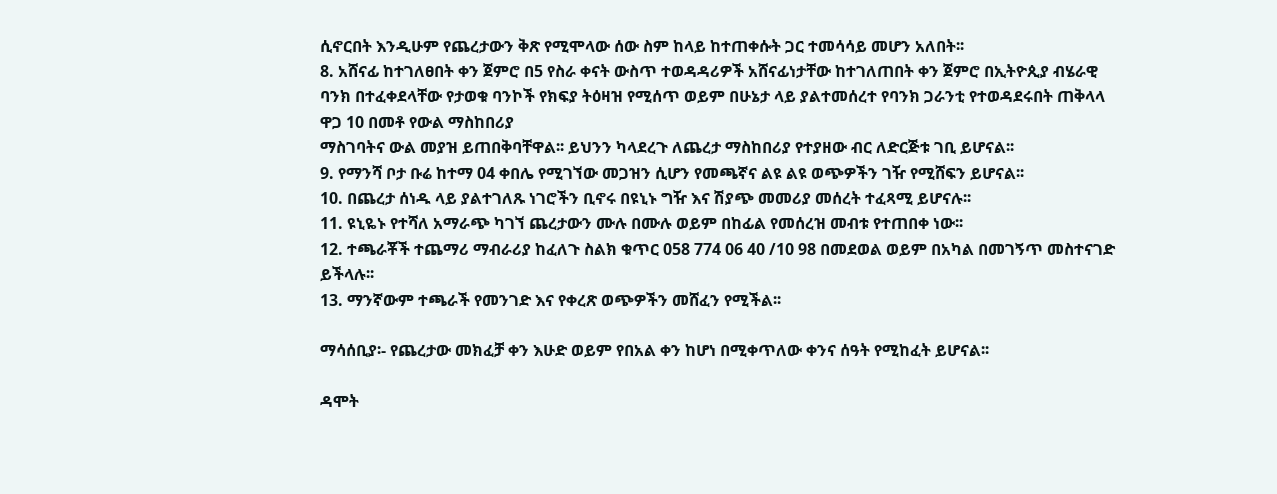ሲኖርበት እንዲሁም የጨረታውን ቅጽ የሚሞላው ሰው ስም ከላይ ከተጠቀሱት ጋር ተመሳሳይ መሆን አለበት፡፡
8. አሸናፊ ከተገለፀበት ቀን ጀምሮ በ5 የስራ ቀናት ውስጥ ተወዳዳሪዎች አሸናፊነታቸው ከተገለጠበት ቀን ጀምሮ በኢትዮጲያ ብሄራዊ ባንክ በተፈቀደላቸው የታወቁ ባንኮች የክፍያ ትዕዛዝ የሚሰጥ ወይም በሁኔታ ላይ ያልተመሰረተ የባንክ ጋራንቲ የተወዳደሩበት ጠቅላላ ዋጋ 10 በመቶ የውል ማስከበሪያ
ማስገባትና ውል መያዝ ይጠበቅባቸዋል፡፡ ይህንን ካላደረጉ ለጨረታ ማስከበሪያ የተያዘው ብር ለድርጅቱ ገቢ ይሆናል፡፡
9. የማንሻ ቦታ ቡሬ ከተማ 04 ቀበሌ የሚገኘው መጋዝን ሲሆን የመጫኛና ልዩ ልዩ ወጭዎችን ገዥ የሚሸፍን ይሆናል፡፡
10. በጨረታ ሰነዱ ላይ ያልተገለጹ ነገሮችን ቢኖሩ በዩኒኑ ግዥ እና ሽያጭ መመሪያ መሰረት ተፈጻሚ ይሆናሉ፡፡
11. ዩኒዬኑ የተሻለ አማራጭ ካገኘ ጨረታውን ሙሉ በሙሉ ወይም በከፊል የመሰረዝ መብቱ የተጠበቀ ነው፡፡
12. ተጫራቾች ተጨማሪ ማብራሪያ ከፈለጉ ስልክ ቁጥር 058 774 06 40 /10 98 በመደወል ወይም በአካል በመገኝጥ መስተናገድ ይችላሉ፡፡
13. ማንኛውም ተጫራች የመንገድ እና የቀረጽ ወጭዎችን መሸፈን የሚችል፡፡

ማሳሰቢያ፡- የጨረታው መክፈቻ ቀን እሁድ ወይም የበአል ቀን ከሆነ በሚቀጥለው ቀንና ሰዓት የሚከፈት ይሆናል፡፡

ዳሞት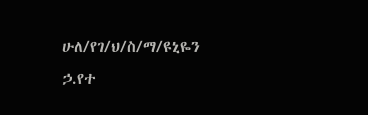ሁለ/የገ/ህ/ስ/ማ/ዩኒዬን ኃ.የተ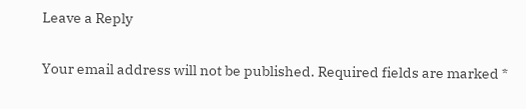Leave a Reply

Your email address will not be published. Required fields are marked *